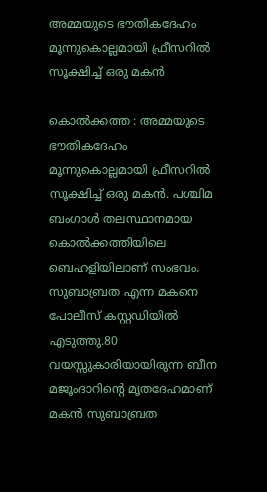അമ്മയുടെ ഭൗതികദേഹം മൂന്നുകൊല്ലമായി ഫ്രീസറില്‍ സൂക്ഷിച്ച് ഒരു മകന്‍

കൊല്‍ക്കത്ത : അമ്മയുടെ ഭൗതികദേഹം മൂന്നുകൊല്ലമായി ഫ്രീസറില്‍ സൂക്ഷിച്ച് ഒരു മകന്‍. പശ്ചിമ ബംഗാള്‍ തലസ്ഥാനമായ കൊല്‍ക്കത്തിയിലെ ബെഹളിയിലാണ് സംഭവം. സുബാബ്രത എന്ന മകനെ പോലീസ് കസ്റ്റഡിയില്‍ എടുത്തു.80 വയസ്സുകാരിയായിരുന്ന ബീന മജൂംദാറിന്റെ മൃതദേഹമാണ് മകന്‍ സുബാബ്രത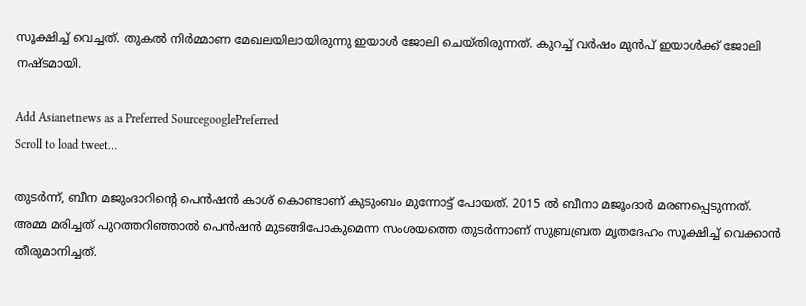സൂക്ഷിച്ച് വെച്ചത്. തുകല്‍ നിര്‍മ്മാണ മേഖലയിലായിരുന്നു ഇയാള്‍ ജോലി ചെയ്തിരുന്നത്. കുറച്ച് വര്‍ഷം മുന്‍പ് ഇയാള്‍ക്ക് ജോലി നഷ്ടമായി.

Add Asianetnews as a Preferred SourcegooglePreferred
Scroll to load tweet…

തുടര്‍ന്ന്, ബീന മജുംദാറിന്റെ പെന്‍ഷന്‍ കാശ് കൊണ്ടാണ് കുടുംബം മുന്നോട്ട് പോയത്. 2015 ല്‍ ബീനാ മജൂംദാര്‍ മരണപ്പെടുന്നത്. അമ്മ മരിച്ചത് പുറത്തറിഞ്ഞാല്‍ പെന്‍ഷന്‍ മുടങ്ങിപോകുമെന്ന സംശയത്തെ തുടര്‍ന്നാണ് സുബ്രബ്രത മൃതദേഹം സൂക്ഷിച്ച് വെക്കാന്‍ തീരുമാനിച്ചത്.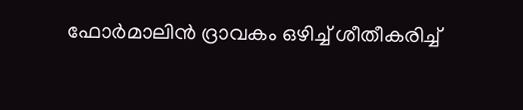ഫോര്‍മാലിന്‍ ദ്രാവകം ഒഴിച്ച് ശീതീകരിച്ച്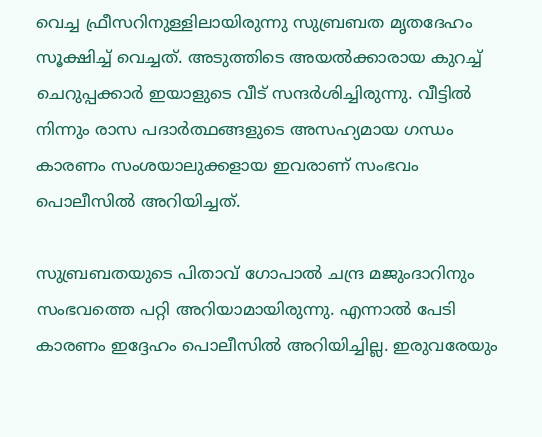വെച്ച ഫ്രീസറിനുള്ളിലായിരുന്നു സുബ്രബത മൃതദേഹം സൂക്ഷിച്ച് വെച്ചത്. അടുത്തിടെ അയല്‍ക്കാരായ കുറച്ച് ചെറുപ്പക്കാര്‍ ഇയാളുടെ വീട് സന്ദര്‍ശിച്ചിരുന്നു. വീട്ടില്‍ നിന്നും രാസ പദാര്‍ത്ഥങ്ങളുടെ അസഹ്യമായ ഗന്ധം കാരണം സംശയാലുക്കളായ ഇവരാണ് സംഭവം പൊലീസില്‍ അറിയിച്ചത്.

സുബ്രബതയുടെ പിതാവ് ഗോപാല്‍ ചന്ദ്ര മജുംദാറിനും സംഭവത്തെ പറ്റി അറിയാമായിരുന്നു. എന്നാല്‍ പേടി കാരണം ഇദ്ദേഹം പൊലീസില്‍ അറിയിച്ചില്ല. ഇരുവരേയും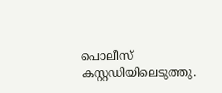പൊലീസ് കസ്റ്റഡിയിലെടുത്തു.